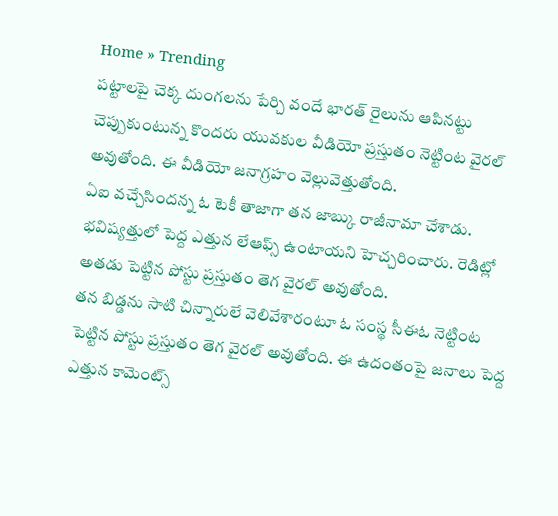Home » Trending
పట్టాలపై చెక్క దుంగలను పేర్చి వందే భారత్ రైలును ఆపినట్టు చెప్పుకుంటున్న కొందరు యువకుల వీడియో ప్రస్తుతం నెట్టింట వైరల్ అవుతోంది. ఈ వీడియో జనాగ్రహం వెల్లువెత్తుతోంది.
ఏఐ వచ్చేసిందన్న ఓ టెకీ తాజాగా తన జాబ్కు రాజీనామా చేశాడు. భవిష్యత్తులో పెద్ద ఎత్తున లేఆఫ్స్ ఉంటాయని హెచ్చరించారు. రెడిట్లో అతడు పెట్టిన పోస్టు ప్రస్తుతం తెగ వైరల్ అవుతోంది.
తన బిడ్డను సాటి చిన్నారులే వెలివేశారంటూ ఓ సంస్థ సీఈఓ నెట్టింట పెట్టిన పోస్టు ప్రస్తుతం తెగ వైరల్ అవుతోంది. ఈ ఉదంతంపై జనాలు పెద్ద ఎత్తున కామెంట్స్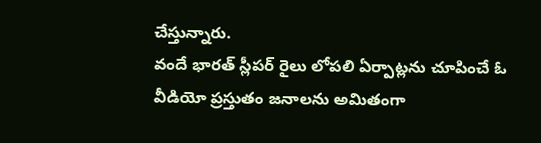చేస్తున్నారు.
వందే భారత్ స్లీపర్ రైలు లోపలి ఏర్పాట్లను చూపించే ఓ వీడియో ప్రస్తుతం జనాలను అమితంగా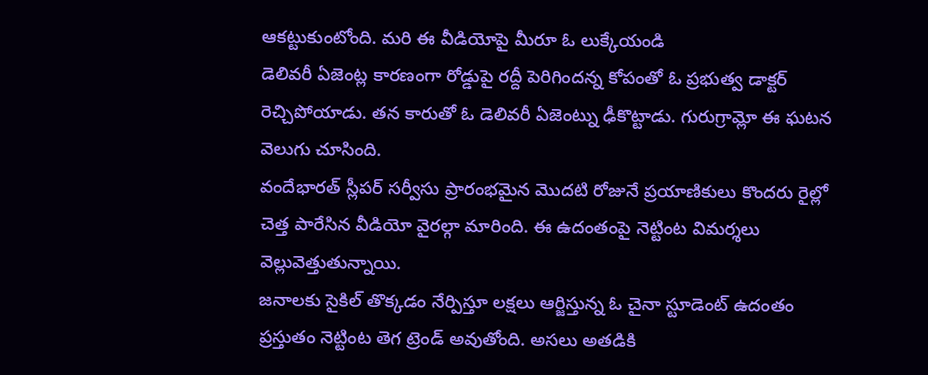ఆకట్టుకుంటోంది. మరి ఈ వీడియోపై మీరూ ఓ లుక్కేయండి
డెలివరీ ఏజెంట్ల కారణంగా రోడ్డుపై రద్దీ పెరిగిందన్న కోపంతో ఓ ప్రభుత్వ డాక్టర్ రెచ్చిపోయాడు. తన కారుతో ఓ డెలివరీ ఏజెంట్ను ఢీకొట్టాడు. గురుగ్రామ్లో ఈ ఘటన వెలుగు చూసింది.
వందేభారత్ స్లీపర్ సర్వీసు ప్రారంభమైన మొదటి రోజునే ప్రయాణికులు కొందరు రైల్లో చెత్త పారేసిన వీడియో వైరల్గా మారింది. ఈ ఉదంతంపై నెట్టింట విమర్శలు వెల్లువెత్తుతున్నాయి.
జనాలకు సైకిల్ తొక్కడం నేర్పిస్తూ లక్షలు ఆర్జిస్తున్న ఓ చైనా స్టూడెంట్ ఉదంతం ప్రస్తుతం నెట్టింట తెగ ట్రెండ్ అవుతోంది. అసలు అతడికి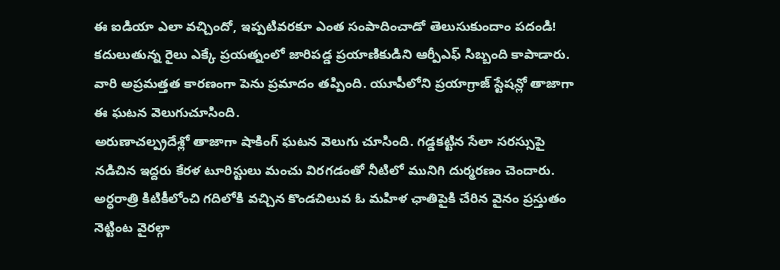ఈ ఐడియా ఎలా వచ్చిందో, ఇప్పటివరకూ ఎంత సంపాదించాడో తెలుసుకుందాం పదండి!
కదులుతున్న రైలు ఎక్కే ప్రయత్నంలో జారిపడ్డ ప్రయాణికుడిని ఆర్పీఎఫ్ సిబ్బంది కాపాడారు. వారి అప్రమత్తత కారణంగా పెను ప్రమాదం తప్పింది. యూపీలోని ప్రయాగ్రాజ్ స్టేషన్లో తాజాగా ఈ ఘటన వెలుగుచూసింది.
అరుణాచల్ప్రదేశ్లో తాజాగా షాకింగ్ ఘటన వెలుగు చూసింది. గడ్డకట్టిన సేలా సరస్సుపై నడిచిన ఇద్దరు కేరళ టూరిస్టులు మంచు విరగడంతో నీటిలో మునిగి దుర్మరణం చెందారు.
అర్ధరాత్రి కిటికీలోంచి గదిలోకి వచ్చిన కొండచిలువ ఓ మహిళ ఛాతిపైకి చేరిన వైనం ప్రస్తుతం నెట్టింట వైరల్గా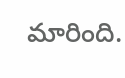మారింది.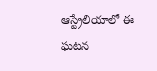ఆస్ట్రేలియాలో ఈ ఘటన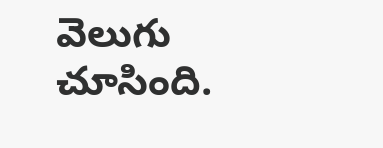వెలుగు చూసింది.